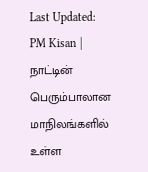Last Updated:
PM Kisan | நாட்டின் பெரும்பாலான மாநிலங்களில் உள்ள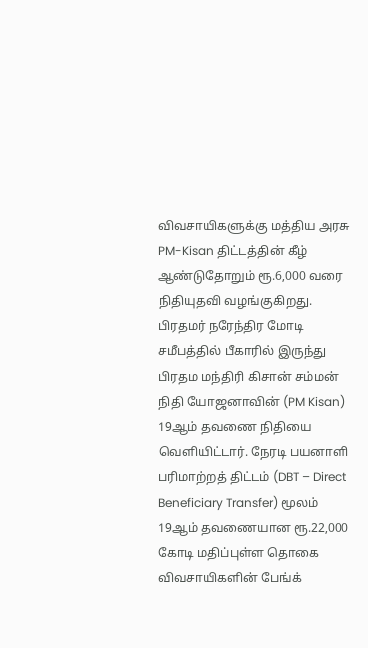விவசாயிகளுக்கு மத்திய அரசு PM-Kisan திட்டத்தின் கீழ் ஆண்டுதோறும் ரூ.6,000 வரை நிதியுதவி வழங்குகிறது.
பிரதமர் நரேந்திர மோடி சமீபத்தில் பீகாரில் இருந்து பிரதம மந்திரி கிசான் சம்மன் நிதி யோஜனாவின் (PM Kisan) 19ஆம் தவணை நிதியை வெளியிட்டார். நேரடி பயனாளி பரிமாற்றத் திட்டம் (DBT – Direct Beneficiary Transfer) மூலம் 19ஆம் தவணையான ரூ.22,000 கோடி மதிப்புள்ள தொகை விவசாயிகளின் பேங்க்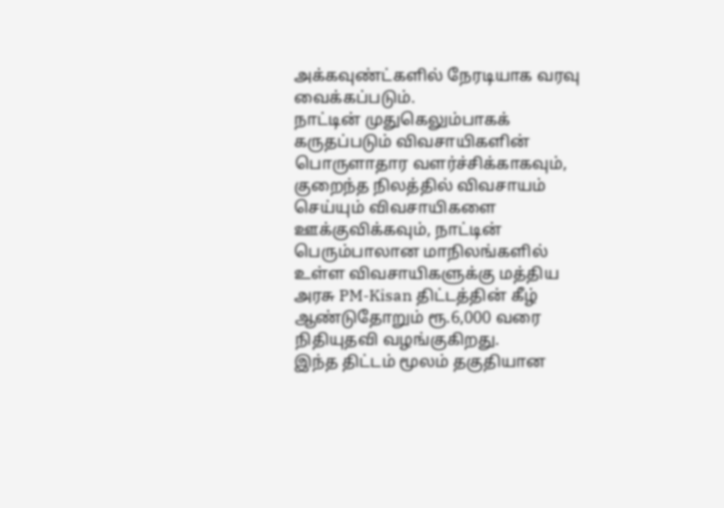அக்கவுண்ட்களில் நேரடியாக வரவு வைக்கப்படும்.
நாட்டின் முதுகெலும்பாகக் கருதப்படும் விவசாயிகளின் பொருளாதார வளர்ச்சிக்காகவும், குறைந்த நிலத்தில் விவசாயம் செய்யும் விவசாயிகளை ஊக்குவிக்கவும், நாட்டின் பெரும்பாலான மாநிலங்களில் உள்ள விவசாயிகளுக்கு மத்திய அரசு PM-Kisan திட்டத்தின் கீழ் ஆண்டுதோறும் ரூ.6,000 வரை நிதியுதவி வழங்குகிறது.
இந்த திட்டம் மூலம் தகுதியான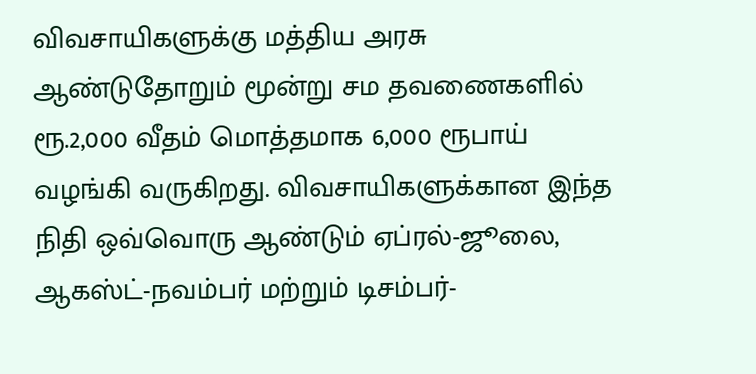விவசாயிகளுக்கு மத்திய அரசு ஆண்டுதோறும் மூன்று சம தவணைகளில் ரூ.2,000 வீதம் மொத்தமாக 6,000 ரூபாய் வழங்கி வருகிறது. விவசாயிகளுக்கான இந்த நிதி ஒவ்வொரு ஆண்டும் ஏப்ரல்-ஜூலை, ஆகஸ்ட்-நவம்பர் மற்றும் டிசம்பர்-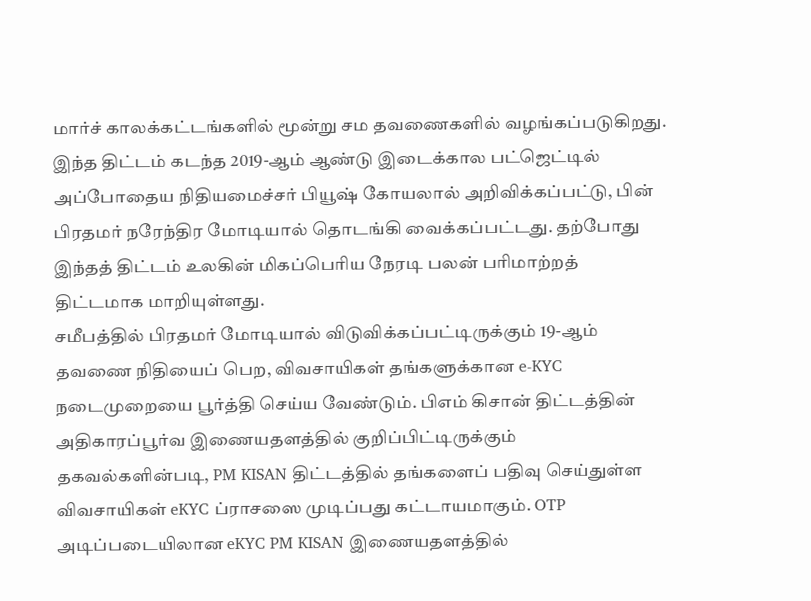மார்ச் காலக்கட்டங்களில் மூன்று சம தவணைகளில் வழங்கப்படுகிறது. இந்த திட்டம் கடந்த 2019-ஆம் ஆண்டு இடைக்கால பட்ஜெட்டில் அப்போதைய நிதியமைச்சர் பியூஷ் கோயலால் அறிவிக்கப்பட்டு, பின் பிரதமர் நரேந்திர மோடியால் தொடங்கி வைக்கப்பட்டது. தற்போது இந்தத் திட்டம் உலகின் மிகப்பெரிய நேரடி பலன் பரிமாற்றத் திட்டமாக மாறியுள்ளது.
சமீபத்தில் பிரதமர் மோடியால் விடுவிக்கப்பட்டிருக்கும் 19-ஆம் தவணை நிதியைப் பெற, விவசாயிகள் தங்களுக்கான e-KYC நடைமுறையை பூர்த்தி செய்ய வேண்டும். பிஎம் கிசான் திட்டத்தின் அதிகாரப்பூர்வ இணையதளத்தில் குறிப்பிட்டிருக்கும் தகவல்களின்படி, PM KISAN திட்டத்தில் தங்களைப் பதிவு செய்துள்ள விவசாயிகள் eKYC ப்ராசஸை முடிப்பது கட்டாயமாகும். OTP அடிப்படையிலான eKYC PM KISAN இணையதளத்தில்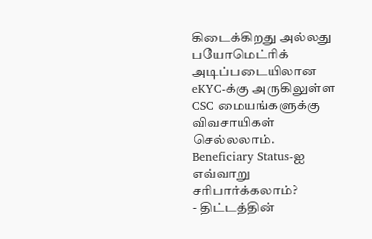கிடைக்கிறது அல்லது பயோமெட்ரிக் அடிப்படையிலான eKYC-க்கு அருகிலுள்ள CSC மையங்களுக்கு விவசாயிகள் செல்லலாம்.
Beneficiary Status-ஐ எவ்வாறு சரிபார்க்கலாம்?
- திட்டத்தின்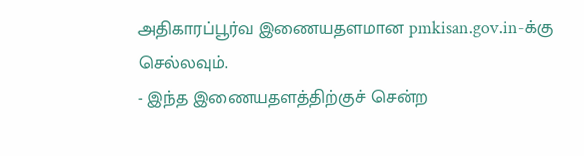அதிகாரப்பூர்வ இணையதளமான pmkisan.gov.in-க்கு செல்லவும்.
- இந்த இணையதளத்திற்குச் சென்ற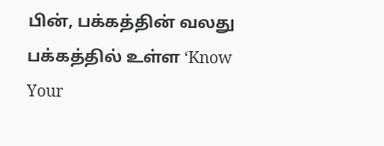பின், பக்கத்தின் வலது பக்கத்தில் உள்ள ‘Know Your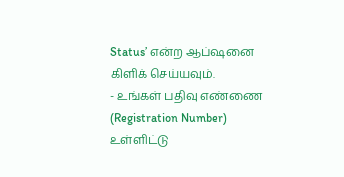Status’ என்ற ஆப்ஷனை கிளிக் செய்யவும்.
- உங்கள் பதிவு எண்ணை (Registration Number) உள்ளிட்டு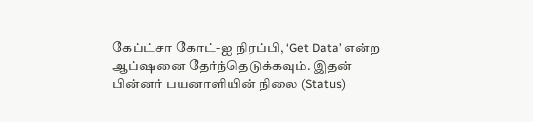கேப்ட்சா கோட்-ஐ நிரப்பி, ‘Get Data’ என்ற ஆப்ஷனை தேர்ந்தெடுக்கவும். இதன் பின்னர் பயனாளியின் நிலை (Status)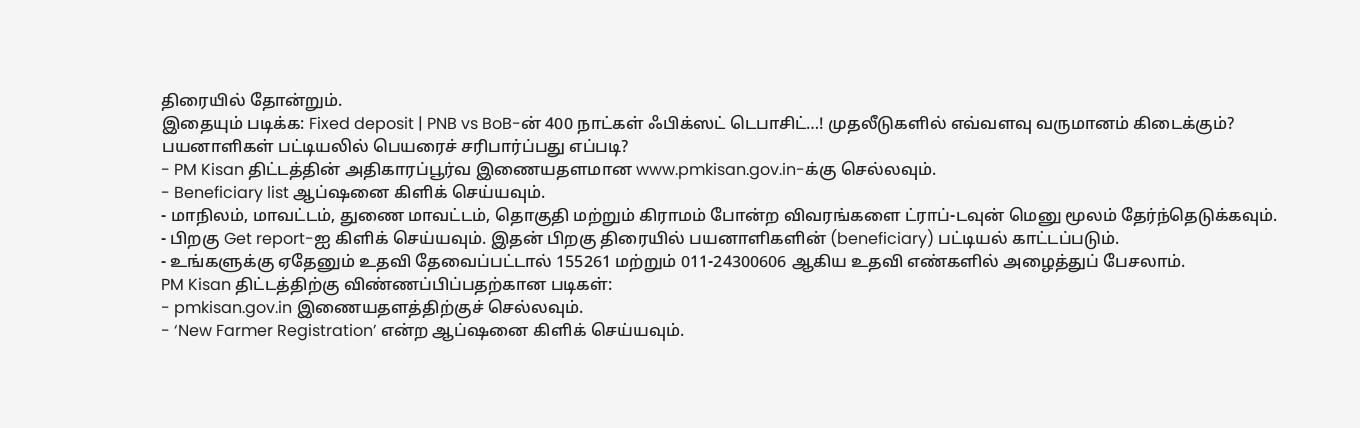திரையில் தோன்றும்.
இதையும் படிக்க: Fixed deposit | PNB vs BoB-ன் 400 நாட்கள் ஃபிக்ஸட் டெபாசிட்…! முதலீடுகளில் எவ்வளவு வருமானம் கிடைக்கும்?
பயனாளிகள் பட்டியலில் பெயரைச் சரிபார்ப்பது எப்படி?
- PM Kisan திட்டத்தின் அதிகாரப்பூர்வ இணையதளமான www.pmkisan.gov.in-க்கு செல்லவும்.
- Beneficiary list ஆப்ஷனை கிளிக் செய்யவும்.
- மாநிலம், மாவட்டம், துணை மாவட்டம், தொகுதி மற்றும் கிராமம் போன்ற விவரங்களை ட்ராப்-டவுன் மெனு மூலம் தேர்ந்தெடுக்கவும்.
- பிறகு Get report-ஐ கிளிக் செய்யவும். இதன் பிறகு திரையில் பயனாளிகளின் (beneficiary) பட்டியல் காட்டப்படும்.
- உங்களுக்கு ஏதேனும் உதவி தேவைப்பட்டால் 155261 மற்றும் 011-24300606 ஆகிய உதவி எண்களில் அழைத்துப் பேசலாம்.
PM Kisan திட்டத்திற்கு விண்ணப்பிப்பதற்கான படிகள்:
- pmkisan.gov.in இணையதளத்திற்குச் செல்லவும்.
- ‘New Farmer Registration’ என்ற ஆப்ஷனை கிளிக் செய்யவும்.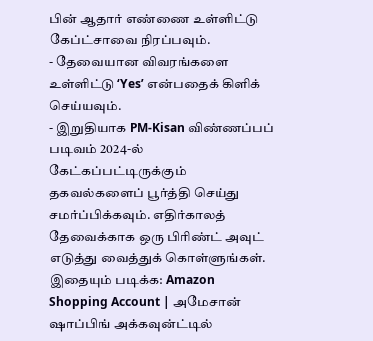பின் ஆதார் எண்ணை உள்ளிட்டு கேப்ட்சாவை நிரப்பவும்.
- தேவையான விவரங்களை உள்ளிட்டு ‘Yes’ என்பதைக் கிளிக் செய்யவும்.
- இறுதியாக PM-Kisan விண்ணப்பப் படிவம் 2024-ல் கேட்கப்பட்டிருக்கும் தகவல்களைப் பூர்த்தி செய்து சமர்ப்பிக்கவும். எதிர்காலத் தேவைக்காக ஒரு பிரிண்ட் அவுட் எடுத்து வைத்துக் கொள்ளுங்கள்.
இதையும் படிக்க: Amazon Shopping Account | அமேசான் ஷாப்பிங் அக்கவுன்ட்டில்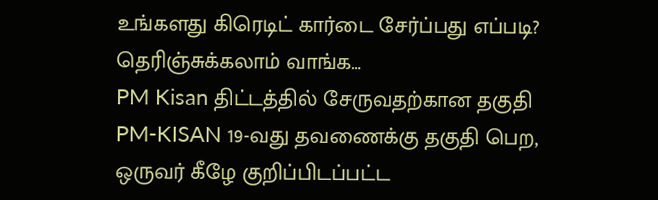உங்களது கிரெடிட் கார்டை சேர்ப்பது எப்படி? தெரிஞ்சுக்கலாம் வாங்க…
PM Kisan திட்டத்தில் சேருவதற்கான தகுதி
PM-KISAN 19-வது தவணைக்கு தகுதி பெற, ஒருவர் கீழே குறிப்பிடப்பட்ட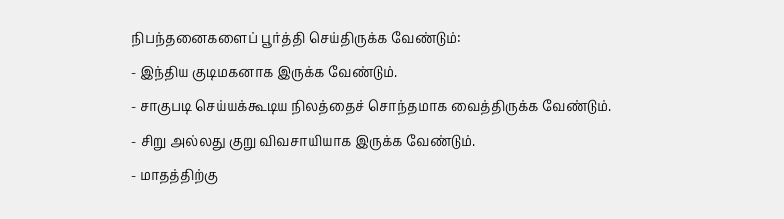நிபந்தனைகளைப் பூர்த்தி செய்திருக்க வேண்டும்:
- இந்திய குடிமகனாக இருக்க வேண்டும்.
- சாகுபடி செய்யக்கூடிய நிலத்தைச் சொந்தமாக வைத்திருக்க வேண்டும்.
- சிறு அல்லது குறு விவசாயியாக இருக்க வேண்டும்.
- மாதத்திற்கு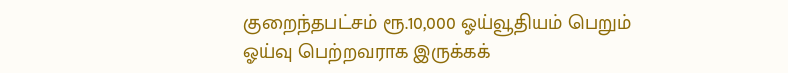குறைந்தபட்சம் ரூ.10,000 ஓய்வூதியம் பெறும் ஓய்வு பெற்றவராக இருக்கக்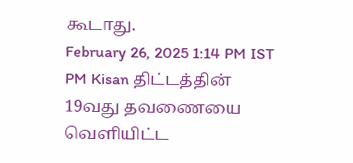கூடாது.
February 26, 2025 1:14 PM IST
PM Kisan திட்டத்தின் 19வது தவணையை வெளியிட்ட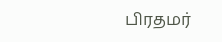பிரதமர்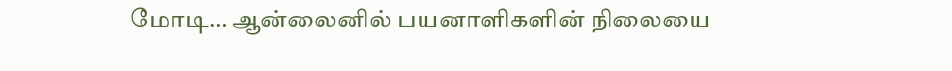மோடி… ஆன்லைனில் பயனாளிகளின் நிலையை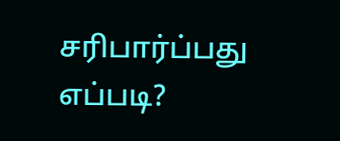சரிபார்ப்பது எப்படி?